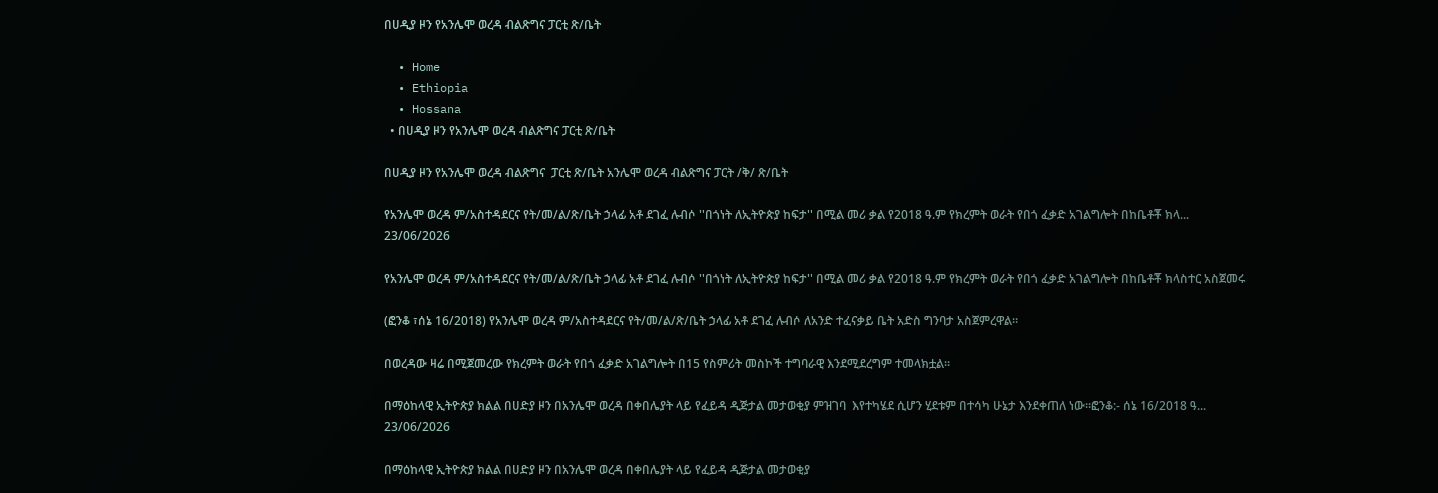በሀዲያ ዞን የአንሌሞ ወረዳ ብልጽግና ፓርቲ ጽ/ቤት

  • Home
  • Ethiopia
  • Hossana
  • በሀዲያ ዞን የአንሌሞ ወረዳ ብልጽግና ፓርቲ ጽ/ቤት

በሀዲያ ዞን የአንሌሞ ወረዳ ብልጽግና  ፓርቲ ጽ/ቤት አንሌሞ ወረዳ ብልጽግና ፓርት /ቅ/ ጽ/ቤት

የአንሌሞ ወረዳ ም/አስተዳደርና የት/መ/ል/ጽ/ቤት ኃላፊ አቶ ደገፈ ሉብሶ ''በጎነት ለኢትዮጵያ ከፍታ'' በሚል መሪ ቃል የ2018 ዓ.ም የክረምት ወራት የበጎ ፈቃድ አገልግሎት በከቤቶቾ ክላ...
23/06/2026

የአንሌሞ ወረዳ ም/አስተዳደርና የት/መ/ል/ጽ/ቤት ኃላፊ አቶ ደገፈ ሉብሶ ''በጎነት ለኢትዮጵያ ከፍታ'' በሚል መሪ ቃል የ2018 ዓ.ም የክረምት ወራት የበጎ ፈቃድ አገልግሎት በከቤቶቾ ክላስተር አስጀመሩ

(ፎንቆ ፣ሰኔ 16/2018) የአንሌሞ ወረዳ ም/አስተዳደርና የት/መ/ል/ጽ/ቤት ኃላፊ አቶ ደገፈ ሉብሶ ለአንድ ተፈናቃይ ቤት አድስ ግንባታ አስጀምረዋል።

በወረዳው ዛሬ በሚጀመረው የክረምት ወራት የበጎ ፈቃድ አገልግሎት በ15 የስምሪት መስኮች ተግባራዊ እንደሚደረግም ተመላክቷል።

በማዕከላዊ ኢትዮጵያ ክልል በሀድያ ዞን በአንሌሞ ወረዳ በቀበሌያት ላይ የፈይዳ ዲጅታል መታወቂያ ምዝገባ  እየተካሄደ ሲሆን ሂደቱም በተሳካ ሁኔታ እንደቀጠለ ነው።ፎንቆ:- ሰኔ 16/2018 ዓ...
23/06/2026

በማዕከላዊ ኢትዮጵያ ክልል በሀድያ ዞን በአንሌሞ ወረዳ በቀበሌያት ላይ የፈይዳ ዲጅታል መታወቂያ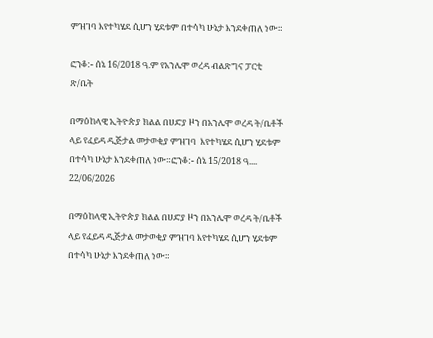ምዝገባ እየተካሄደ ሲሆን ሂደቱም በተሳካ ሁኔታ እንደቀጠለ ነው።

ፎንቆ:- ሰኔ 16/2018 ዓ.ም የአንሌሞ ወረዳ ብልጽግና ፓርቲ ጽ/ቤት

በማዕከላዊ ኢትዮጵያ ክልል በሀድያ ዞን በአንሌሞ ወረዳ ት/ቤቶች ላይ የፈይዳ ዲጅታል መታወቂያ ምዝገባ  እየተካሄደ ሲሆን ሂደቱም በተሳካ ሁኔታ እንደቀጠለ ነው።ፎንቆ:- ሰኔ 15/2018 ዓ....
22/06/2026

በማዕከላዊ ኢትዮጵያ ክልል በሀድያ ዞን በአንሌሞ ወረዳ ት/ቤቶች ላይ የፈይዳ ዲጅታል መታወቂያ ምዝገባ እየተካሄደ ሲሆን ሂደቱም በተሳካ ሁኔታ እንደቀጠለ ነው።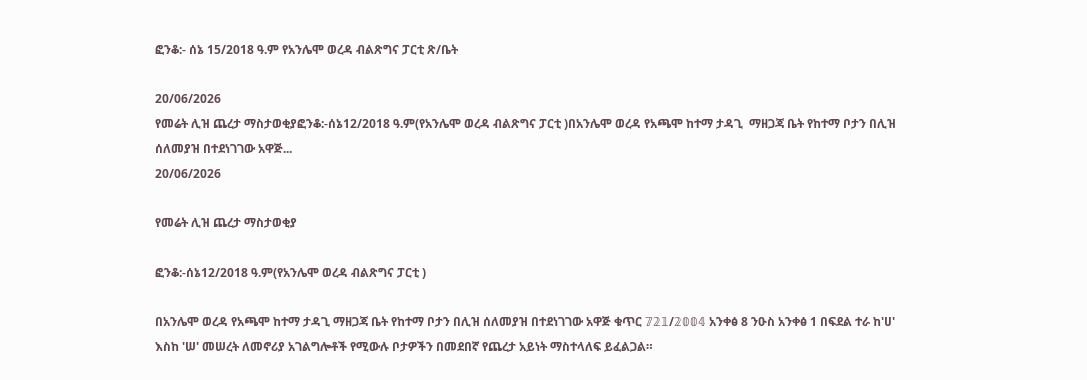ፎንቆ:- ሰኔ 15/2018 ዓ.ም የአንሌሞ ወረዳ ብልጽግና ፓርቲ ጽ/ቤት

20/06/2026
የመሬት ሊዝ ጨረታ ማስታወቂያፎንቆ:-ሰኔ12/2018 ዓ.ም(የአንሌሞ ወረዳ ብልጽግና ፓርቲ )በአንሌሞ ወረዳ የአጫሞ ከተማ ታዳጊ  ማዘጋጃ ቤት የከተማ ቦታን በሊዝ ሰለመያዝ በተደነገገው አዋጅ...
20/06/2026

የመሬት ሊዝ ጨረታ ማስታወቂያ

ፎንቆ:-ሰኔ12/2018 ዓ.ም(የአንሌሞ ወረዳ ብልጽግና ፓርቲ )

በአንሌሞ ወረዳ የአጫሞ ከተማ ታዳጊ ማዘጋጃ ቤት የከተማ ቦታን በሊዝ ሰለመያዝ በተደነገገው አዋጅ ቁጥር 𝟟𝟚𝟙/𝟚𝟘𝟘𝟜 አንቀፅ 8 ንዑስ አንቀፅ 1 በፍደል ተራ ከ'ሀ' እስከ 'ሠ' መሠረት ለመኖሪያ አገልግሎቶች የሚውሉ ቦታዎችን በመደበኛ የጨረታ አይነት ማስተላለፍ ይፈልጋል።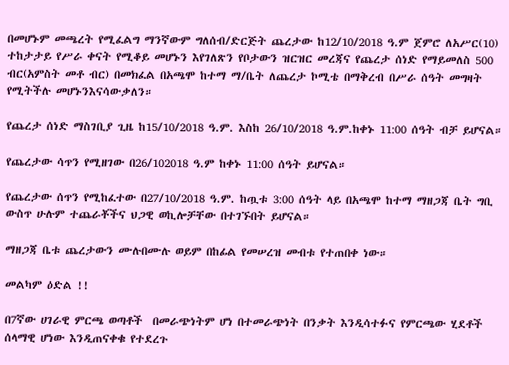በመሆኑም መጫረት የሚፈልግ ማንኛውም ግለሰብ/ድርጅት ጨረታው ከ12/10/2018 ዓ.ም ጀምሮ ለአሥር(10) ተከታታይ የሥራ ቀናት የሚቆይ መሆኑን እየገለጽን የቦታውን ዝርዝር መረጃና የጨረታ ሰነድ የማይመለስ 500 ብር(አምስት መቶ ብር) በመክፈል በአጫሞ ከተማ ማ/ቤት ለጨረታ ኮሚቴ በማቅረብ በሥራ ሰዓት መግዛት የሚትችሉ መሆኑንእናሳውቃለን።

የጨረታ ሰነድ ማስገቢያ ጊዜ ከ15/10/2018 ዓ.ም. እስከ 26/10/2018 ዓ.ም.ከቀኑ 11:00 ሰዓት ብቻ ይሆናል።

የጨረታው ሳጥን የሚዘገው በ26/102018 ዓ.ም ከቀኑ 11:00 ሰዓት ይሆናል።

የጨረታው ሰጥን የሚከፈተው በ27/10/2018 ዓ.ም. ከጧቱ 3:00 ሰዓት ላይ በአጫሞ ከተማ ማዘጋጃ ቤት ግቢ ውስጥ ሁሉም ተጨራቾችና ህጋዊ ወኪሎቻቸው በተገኙበት ይሆናል።

ማዘጋጃ ቤቱ ጨረታውን ሙሉበሙሉ ወይም በከፊል የመሠረዝ መብቱ የተጠበቀ ነው።

መልካም ዕድል !!

በ7ኛው ሀገራዊ ምርጫ ወጣቶች  በመራጭነትም ሆነ በተመራጭነት በንቃት እንዲሳተፉና የምርጫው ሂደቶች ሰላማዊ ሆነው እንዲጠናቀቁ የተደረጉ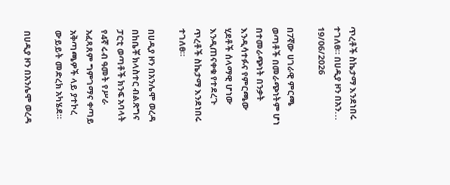ጥረቶች ስኬታማ እንደነበሩ ተገለፀ። በሀዲያ ዞን በአን...
19/06/2026

በ7ኛው ሀገራዊ ምርጫ ወጣቶች በመራጭነትም ሆነ በተመራጭነት በንቃት እንዲሳተፉና የምርጫው ሂደቶች ሰላማዊ ሆነው እንዲጠናቀቁ የተደረጉ ጥረቶች ስኬታማ እንደነበሩ ተገለፀ።

በሀዲያ ዞን በአንሌሞ ወረዳ በከቤቾ ክላስተር ብልጽግና ፓርቲ ወጣቶች ክንፍ አባላት የ4ኛ ሩብ ዓመት የሥራ አፈጻጸም ግምገማና ቀጣይ አቅጣጫዎች ላይ ያተኮረ ውይይት መድረክ አካሄደ።

በሀዲያ ዞን በአንሌሞ ወረዳ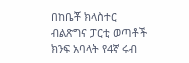በከቤቾ ክላስተር ብልጽግና ፓርቲ ወጣቶች ክንፍ አባላት የ4ኛ ሩብ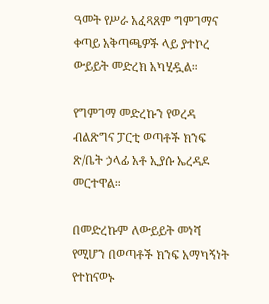ዓመት የሥራ አፈጻጸም ግምገማና ቀጣይ አቅጣጫዎች ላይ ያተኮረ ውይይት መድረክ አካሂዷል።

የግምገማ መድረኩን የወረዳ ብልጽግና ፓርቲ ወጣቶች ክንፍ ጽ/ቤት ኃላፊ አቶ ኢያሱ ኤረዳዶ መርተዋል።

በመድረኩም ለውይይት መነሻ የሚሆን በወጣቶች ክንፍ አማካኝነት የተከናወኑ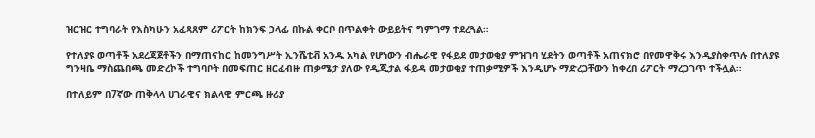ዝርዝር ተግባራት የእስካሁን አፈጻጸም ሪፖርት ከክንፍ ኃላፊ በኩል ቀርቦ በጥልቀት ውይይትና ግምገማ ተደረጓል።

የተለያዩ ወጣቶች አደረጃጀቶችን በማጠናከር ከመንግሥት ኢንሼቲቭ አንዱ አካል የሆነውን ብሔራዊ የፋይደ መታወቂያ ምዝገባ ሂደትን ወጣቶች አጠናክሮ በየመዋቅሩ እንዲያስቀጥሉ በተለያዩ ግንዛቤ ማስጨበጫ መድረኮች ተግባቦት በመፍጠር ዘርፈብዙ ጠቃሜታ ያለው የዲጂታል ፋይዳ መታወቂያ ተጠቃሚዎች እንዲሆኑ ማድረጋቸውን ከቀረበ ሪፖርት ማረጋገጥ ተችሏል።

በተለይም በ7ኛው ጠቅላላ ሀገራዊና ክልላዊ ምርጫ ዙሪያ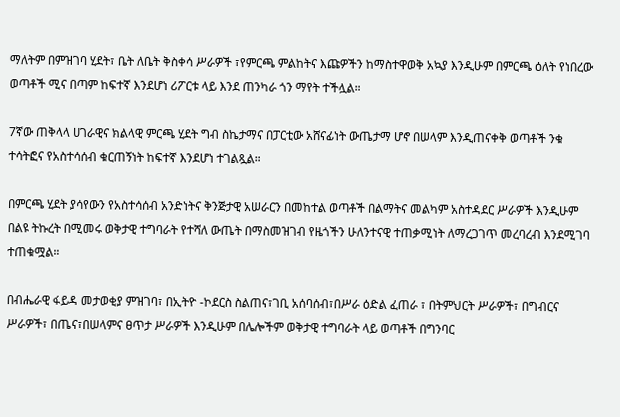ማለትም በምዝገባ ሂደት፣ ቤት ለቤት ቅስቀሳ ሥራዎች ፣የምርጫ ምልከትና እጩዎችን ከማስተዋወቅ አኳያ እንዲሁም በምርጫ ዕለት የነበረው ወጣቶች ሚና በጣም ከፍተኛ እንደሆነ ሪፖርቱ ላይ እንደ ጠንካራ ጎን ማየት ተችሏል።

7ኛው ጠቅላላ ሀገራዊና ክልላዊ ምርጫ ሂደት ግብ ስኬታማና በፓርቲው አሸናፊነት ውጤታማ ሆኖ በሠላም እንዲጠናቀቅ ወጣቶች ንቁ ተሳትፎና የአስተሳሰብ ቁርጠኝነት ከፍተኛ እንደሆነ ተገልጿል።

በምርጫ ሂደት ያሳየውን የአስተሳሰብ አንድነትና ቅንጅታዊ አሠራርን በመከተል ወጣቶች በልማትና መልካም አስተዳደር ሥራዎች እንዲሁም በልዩ ትኩረት በሚመሩ ወቅታዊ ተግባራት የተሻለ ውጤት በማስመዝገብ የዜጎችን ሁለንተናዊ ተጠቃሚነት ለማረጋገጥ መረባረብ እንደሚገባ ተጠቁሟል።

በብሔራዊ ፋይዳ መታወቂያ ምዝገባ፣ በኢትዮ -ኮደርስ ስልጠና፣ገቢ አሰባሰብ፣በሥራ ዕድል ፈጠራ ፣ በትምህርት ሥራዎች፣ በግብርና ሥራዎች፣ በጤና፣በሠላምና ፀጥታ ሥራዎች እንዲሁም በሌሎችም ወቅታዊ ተግባራት ላይ ወጣቶች በግንባር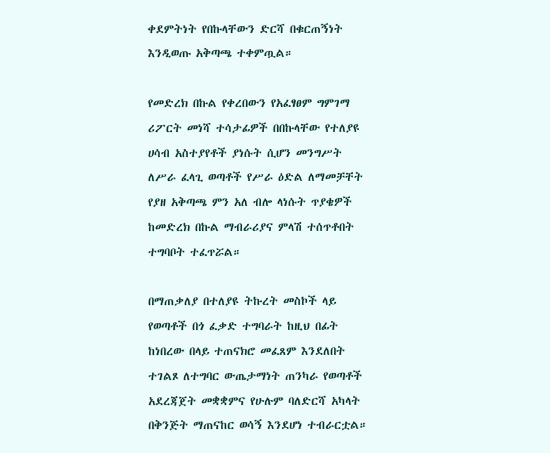ቀደምትነት የበኩላቸውን ድርሻ በቁርጠኝነት እንዲወጡ አቅጣጫ ተቀምጧል።

የመድረክ በኩል የቀረበውን የአፈፃፀም ግምገማ ሪፖርት መነሻ ተሳታፊዎች በበኩላቸው የተለያዩ ሀሳብ አስተያየቶች ያነሱት ሲሆን መንግሥት ለሥራ ፈላጊ ወጣቶች የሥራ ዕድል ለማመቻቸት የያዘ አቅጣጫ ምን አለ ብሎ ላነሱት ጥያቄዎች ከመድረክ በኩል ማብራሪያና ምላሽ ተሰጥቶበት ተግባቦት ተፈጥሯል።

በማጠቃለያ በተለያዩ ትኩረት መስኮች ላይ የወጣቶች በጎ ፈቃድ ተግባራት ከዚህ በፊት ከነበረው በላይ ተጠናክሮ መፈጸም እንደለበት ተገልጾ ለተግባር ውጤታማነት ጠንካራ የወጣቶች አደረጃጀት መቋቋምና የሁሉም ባለድርሻ አካላት በቅንጅት ማጠናከር ወሳኝ እንደሆነ ተብራርቷል።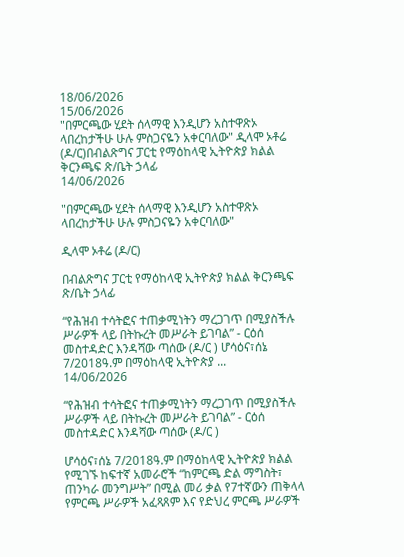18/06/2026
15/06/2026
"በምርጫው ሂደት ሰላማዊ እንዲሆን አስተዋጽኦ ላበረከታችሁ ሁሉ ምስጋናዬን አቀርባለው" ዲላሞ ኦቶሬ (ዶ/ር)በብልጽግና ፓርቲ የማዕከላዊ ኢትዮጵያ ክልል ቅርንጫፍ ጽ/ቤት ኃላፊ
14/06/2026

"በምርጫው ሂደት ሰላማዊ እንዲሆን አስተዋጽኦ ላበረከታችሁ ሁሉ ምስጋናዬን አቀርባለው"

ዲላሞ ኦቶሬ (ዶ/ር)

በብልጽግና ፓርቲ የማዕከላዊ ኢትዮጵያ ክልል ቅርንጫፍ ጽ/ቤት ኃላፊ

“የሕዝብ ተሳትፎና ተጠቃሚነትን ማረጋገጥ በሚያስችሉ  ሥራዎች ላይ በትኩረት መሥራት ይገባል” - ርዕሰ መስተዳድር እንዳሻው ጣሰው (ዶ/ር ) ሆሳዕና፣ሰኔ 7/2018ዓ.ም በማዕከላዊ ኢትዮጵያ ...
14/06/2026

“የሕዝብ ተሳትፎና ተጠቃሚነትን ማረጋገጥ በሚያስችሉ ሥራዎች ላይ በትኩረት መሥራት ይገባል” - ርዕሰ መስተዳድር እንዳሻው ጣሰው (ዶ/ር )

ሆሳዕና፣ሰኔ 7/2018ዓ.ም በማዕከላዊ ኢትዮጵያ ክልል የሚገኙ ከፍተኛ አመራሮች “ከምርጫ ድል ማግስት፣ ጠንካራ መንግሥት” በሚል መሪ ቃል የ7ተኛውን ጠቅላላ የምርጫ ሥራዎች አፈጻጸም እና የድህረ ምርጫ ሥራዎች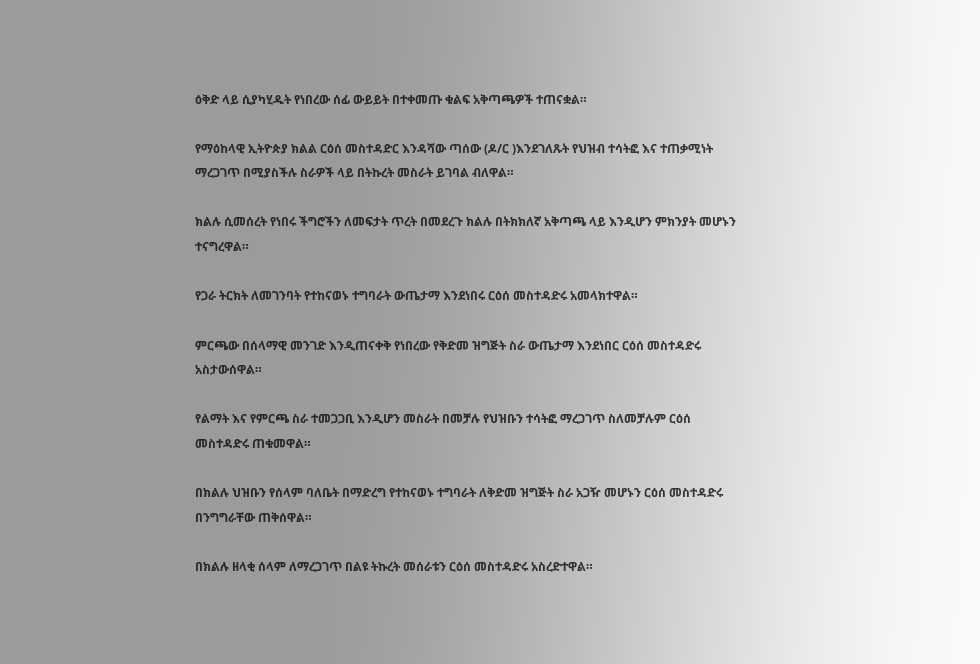ዕቅድ ላይ ሲያካሂዱት የነበረው ሰፊ ውይይት በተቀመጡ ቁልፍ አቅጣጫዎች ተጠናቋል።

የማዕከላዊ ኢትዮጵያ ክልል ርዕሰ መስተዳድር እንዳሻው ጣሰው (ዶ/ር )እንደገለጹት የህዝብ ተሳትፎ እና ተጠቃሚነት ማረጋገጥ በሚያስችሉ ስራዎች ላይ በትኩረት መስራት ይገባል ብለዋል።

ክልሉ ሲመሰረት የነበሩ ችግሮችን ለመፍታት ጥረት በመደረጉ ክልሉ በትክክለኛ አቅጣጫ ላይ እንዲሆን ምክንያት መሆኑን ተናግረዋል።

የጋራ ትርክት ለመገንባት የተከናወኑ ተግባራት ውጤታማ እንደነበሩ ርዕሰ መስተዳድሩ አመላክተዋል።

ምርጫው በሰላማዊ መንገድ እንዲጠናቀቅ የነበረው የቅድመ ዝግጅት ስራ ውጤታማ እንደነበር ርዕሰ መስተዳድሩ አስታውሰዋል።

የልማት እና የምርጫ ስራ ተመጋጋቢ እንዲሆን መስራት በመቻሉ የህዝቡን ተሳትፎ ማረጋገጥ ስለመቻሉም ርዕሰ መስተዳድሩ ጠቁመዋል።

በክልሉ ህዝቡን የሰላም ባለቤት በማድረግ የተከናወኑ ተግባራት ለቅድመ ዝግጅት ስራ አጋዥ መሆኑን ርዕሰ መስተዳድሩ በንግግራቸው ጠቅሰዋል።

በክልሉ ዘላቂ ሰላም ለማረጋገጥ በልዩ ትኩረት መሰራቱን ርዕሰ መስተዳድሩ አስረድተዋል።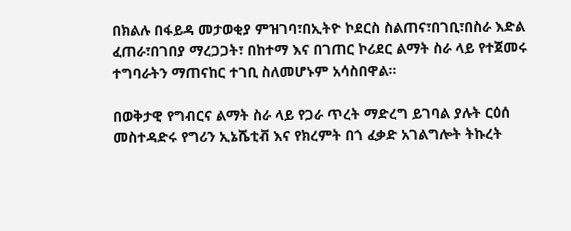በክልሉ በፋይዳ መታወቂያ ምዝገባ፣በኢትዮ ኮደርስ ስልጠና፣በገቢ፣በስራ እድል ፈጠራ፣በገበያ ማረጋጋት፣ በከተማ እና በገጠር ኮሪደር ልማት ስራ ላይ የተጀመሩ ተግባራትን ማጠናከር ተገቢ ስለመሆኑም አሳስበዋል።

በወቅታዊ የግብርና ልማት ስራ ላይ የጋራ ጥረት ማድረግ ይገባል ያሉት ርዕሰ መስተዳድሩ የግሪን ኢኔሼቲቭ እና የክረምት በጎ ፈቃድ አገልግሎት ትኩረት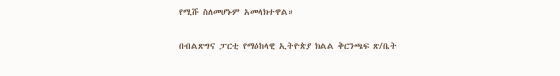የሚሹ ስለመሆኑም አመላክተዋል።

በብልጽግና ፓርቲ የማዕከላዊ ኢትዮጵያ ክልል ቅርንጫፍ ጽ/ቤት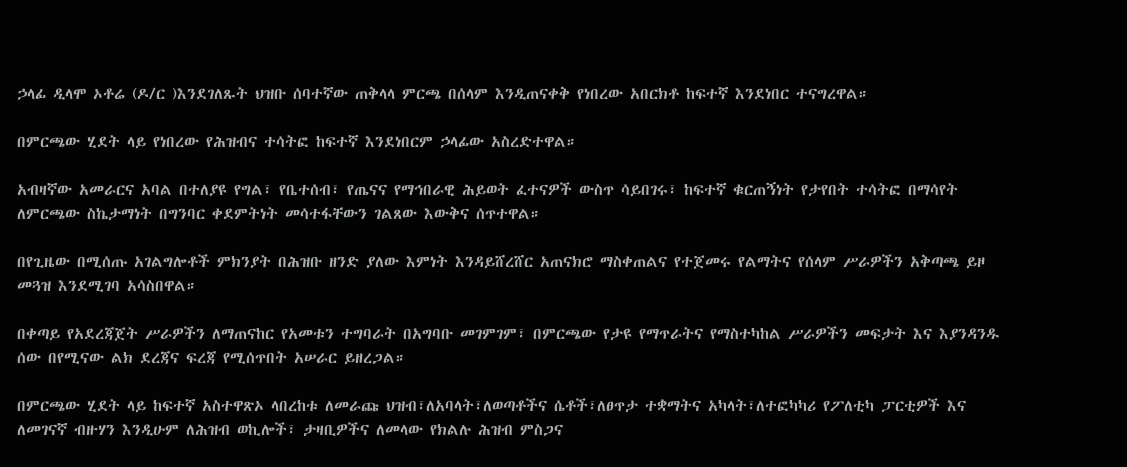ኃላፊ ዲላሞ ኦቶሬ (ዶ/ር )እንደገለጹት ህዝቡ ሰባተኛው ጠቅላላ ምርጫ በሰላም እንዲጠናቀቅ የነበረው አበርክቶ ከፍተኛ እንደነበር ተናግረዋል።

በምርጫው ሂደት ላይ የነበረው የሕዝብና ተሳትፎ ከፍተኛ እንደነበርም ኃላፊው አስረድተዋል።

አብዛኛው አመራርና አባል በተለያዩ የግል፣ የቤተሰብ፣ የጤናና የማኅበራዊ ሕይወት ፈተናዎች ውስጥ ሳይበገሩ፣ ከፍተኛ ቁርጠኝነት የታየበት ተሳትፎ በማሳየት ለምርጫው ስኬታማነት በግንባር ቀደምትነት መሳተፋቸውን ገልጸው እውቅና ሰጥተዋል።

በየጊዜው በሚሰጡ አገልግሎቶች ምክንያት በሕዝቡ ዘንድ ያለው እምነት እንዳይሸረሸር አጠናክሮ ማስቀጠልና የተጀመሩ የልማትና የሰላም ሥራዎችን አቅጣጫ ይዞ መጓዝ እንደሚገባ አሳስበዋል።

በቀጣይ የአደረጃጀት ሥራዎችን ለማጠናከር የአመቱን ተግባራት በአግባቡ መገምገም፣ በምርጫው የታዩ የማጥራትና የማስተካከል ሥራዎችን መፍታት እና እያንዳንዱ ሰው በየሚናው ልክ ደረጃና ፍረጃ የሚሰጥበት አሠራር ይዘረጋል።

በምርጫው ሂደት ላይ ከፍተኛ አስተዋጽኦ ላበረከቱ ለመራጩ ህዝብ፣ለአባላት፣ለወጣቶችና ሴቶች፣ለፀጥታ ተቋማትና አካላት፣ለተፎካካሪ የፖለቲካ ፓርቲዎች እና ለመገናኛ ብዙሃን እንዲሁም ለሕዝብ ወኪሎች፣ ታዛቢዎችና ለመላው የክልሉ ሕዝብ ምስጋና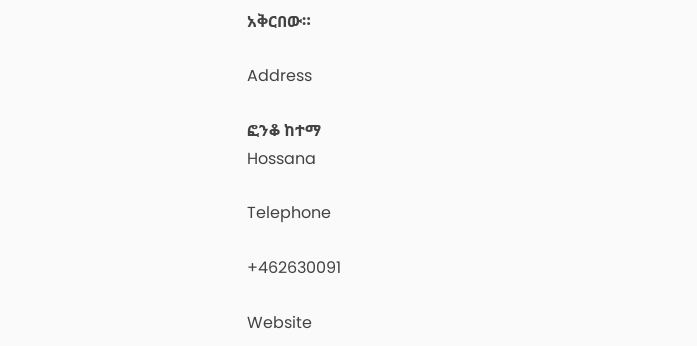አቅርበው።

Address

ፎንቆ ከተማ
Hossana

Telephone

+462630091

Website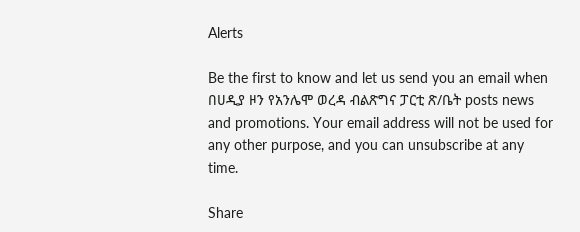Alerts

Be the first to know and let us send you an email when በሀዲያ ዞን የአንሌሞ ወረዳ ብልጽግና ፓርቲ ጽ/ቤት posts news and promotions. Your email address will not be used for any other purpose, and you can unsubscribe at any time.

Share